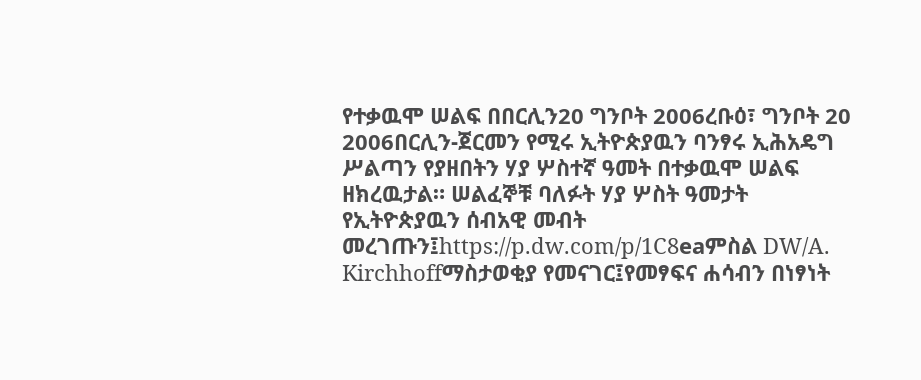የተቃዉሞ ሠልፍ በበርሊን20 ግንቦት 2006ረቡዕ፣ ግንቦት 20 2006በርሊን-ጀርመን የሚሩ ኢትዮጵያዉን ባንፃሩ ኢሕአዴግ ሥልጣን የያዘበትን ሃያ ሦስተኛ ዓመት በተቃዉሞ ሠልፍ ዘክረዉታል። ሠልፈኞቹ ባለፉት ሃያ ሦስት ዓመታት የኢትዮጵያዉን ሰብአዊ መብት መረገጡን፤https://p.dw.com/p/1C8eaምስል DW/A. Kirchhoffማስታወቂያ የመናገር፤የመፃፍና ሐሳብን በነፃነት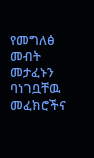የመግለፅ መብት መታፈኑን ባነገቧቸዉ መፈክሮችና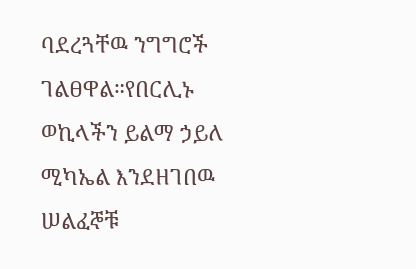ባደረጓቸዉ ንግግሮች ገልፀዋል።የበርሊኑ ወኪላችን ይልማ ኃይለ ሚካኤል እንደዘገበዉ ሠልፈኞቹ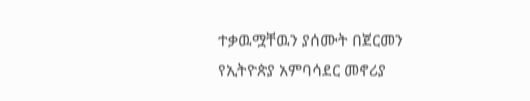ተቃዉሟቸዉን ያሰሙት በጀርመን የኢትዮጵያ አምባሳደር መኖሪያ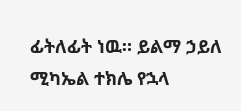ፊትለፊት ነዉ። ይልማ ኃይለ ሚካኤል ተክሌ የኋላ